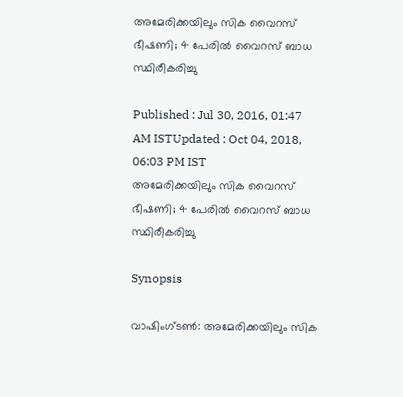അമേരിക്കയിലും സിക വൈറസ് ഭീഷണി; 4 പേരില്‍ വൈറസ് ബാധ സ്ഥിരീകരിച്ചു

Published : Jul 30, 2016, 01:47 AM ISTUpdated : Oct 04, 2018, 06:03 PM IST
അമേരിക്കയിലും സിക വൈറസ് ഭീഷണി; 4 പേരില്‍ വൈറസ് ബാധ സ്ഥിരീകരിച്ചു

Synopsis

വാഷിംഗ്ടണ്‍: അമേരിക്കയിലും സിക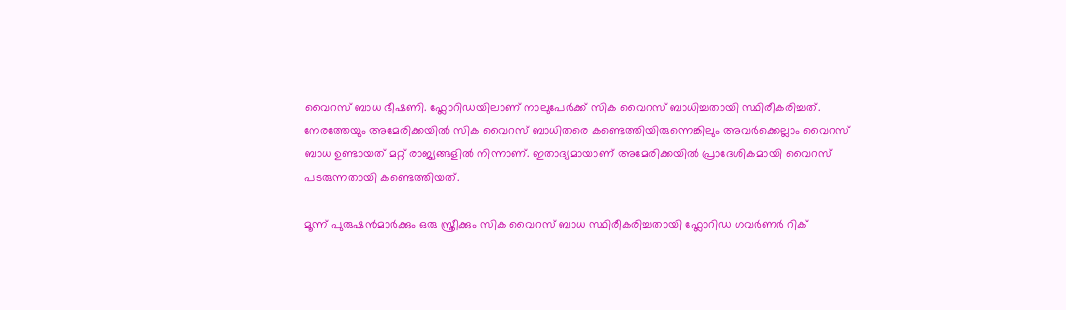വൈറസ് ബാധ ഭീഷണി. ഫ്ലോറിഡയിലാണ് നാലുപേർക്ക് സിക വൈറസ് ബാധിച്ചതായി സ്ഥിരീകരിച്ചത്. നേരത്തേയും അമേരിക്കയിൽ സിക വൈറസ് ബാധിതരെ കണ്ടെത്തിയിരുന്നെങ്കിലും അവർക്കെല്ലാം വൈറസ് ബാധ ഉണ്ടായത് മറ്റ് രാജ്യങ്ങളിൽ നിന്നാണ്. ഇതാദ്യമായാണ് അമേരിക്കയിൽ പ്രാദേശികമായി വൈറസ് പടരുന്നതായി കണ്ടെത്തിയത്.

മൂന്ന് പുരുഷൻമാർക്കും ഒരു സ്ത്രീക്കും സിക വൈറസ് ബാധ സ്ഥിരീകരിച്ചതായി ഫ്ലോറിഡ ഗവർണർ റിക്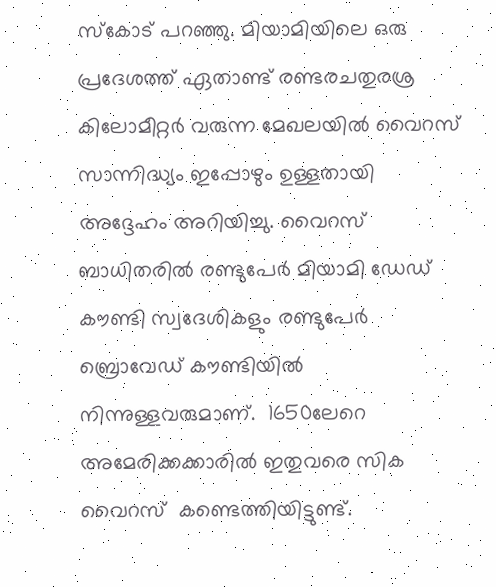സ്കോട് പറഞ്ഞു. മിയാമിയിലെ ഒരു പ്രദേശത്ത് ഏതാണ്ട് രണ്ടരചതുരശ്ര കിലോമീറ്റർ വരുന്ന മേഖലയിൽ വൈറസ് സാന്നിദ്ധ്യം ഇപ്പോഴും ഉള്ളതായി അദ്ദേഹം അറിയിച്ചു. വൈറസ് ബാധിതരിൽ രണ്ടുപേർ മിയാമി ഡേഡ് കൗണ്ടി സ്വദേശികളും രണ്ടുപേർ ബ്രൊവേഡ് കൗണ്ടിയിൽ നിന്നുള്ളവരുമാണ്.  1650ലേറെ അമേരിക്കക്കാരിൽ ഇതുവരെ സിക വൈറസ്  കണ്ടെത്തിയിട്ടുണ്ട്.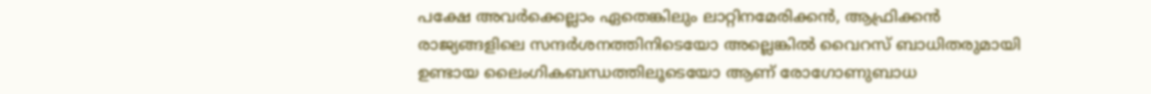പക്ഷേ അവർക്കെല്ലാം ഏതെങ്കിലും ലാറ്റിനമേരിക്കൻ, ആഫ്രിക്കൻ രാജ്യങ്ങളിലെ സന്ദർശനത്തിനിടെയോ അല്ലെങ്കിൽ വൈറസ് ബാധിതരുമായി ഉണ്ടായ ലൈംഗികബന്ധത്തിലൂടെയോ ആണ് രോഗോണുബാധ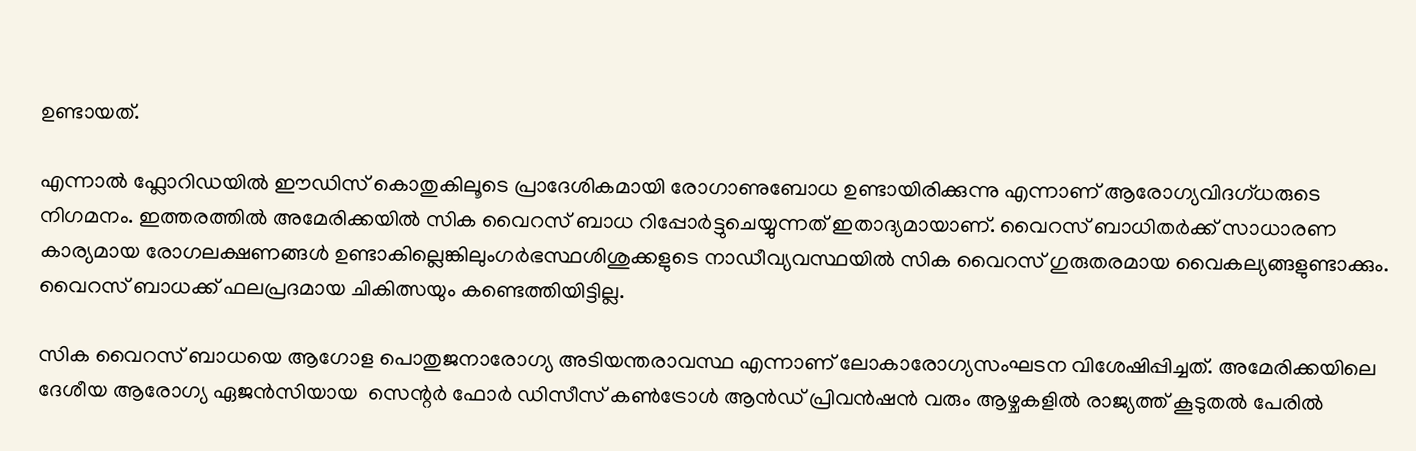ഉണ്ടായത്.

എന്നാൽ ഫ്ലോറിഡയിൽ ഈഡിസ് കൊതുകിലൂടെ പ്രാദേശികമായി രോഗാണുബോധ ഉണ്ടായിരിക്കുന്നു എന്നാണ് ആരോഗ്യവിദഗ്ധരുടെ നിഗമനം. ഇത്തരത്തിൽ അമേരിക്കയിൽ സിക വൈറസ് ബാധ റിപ്പോർട്ടുചെയ്യുന്നത് ഇതാദ്യമായാണ്. വൈറസ് ബാധിതർക്ക് സാധാരണ കാര്യമായ രോഗലക്ഷണങ്ങൾ ഉണ്ടാകില്ലെങ്കിലുംഗർഭസ്ഥശിശുക്കളുടെ നാഡീവ്യവസ്ഥയിൽ സിക വൈറസ് ഗുരുതരമായ വൈകല്യങ്ങളുണ്ടാക്കും. വൈറസ് ബാധക്ക് ഫലപ്രദമായ ചികിത്സയും കണ്ടെത്തിയിട്ടില്ല.

സിക വൈറസ് ബാധയെ ആഗോള പൊതുജനാരോഗ്യ അടിയന്തരാവസ്ഥ എന്നാണ് ലോകാരോഗ്യസംഘടന വിശേഷിപ്പിച്ചത്. അമേരിക്കയിലെ ദേശീയ ആരോഗ്യ ഏജൻസിയായ  സെന്റര്‍ ഫോര്‍ ഡിസീസ് കണ്‍ട്രോള്‍ ആന്‍ഡ് പ്രിവന്‍ഷന്‍ വരും ആഴ്ചകളിൽ രാജ്യത്ത് കൂടുതൽ പേരിൽ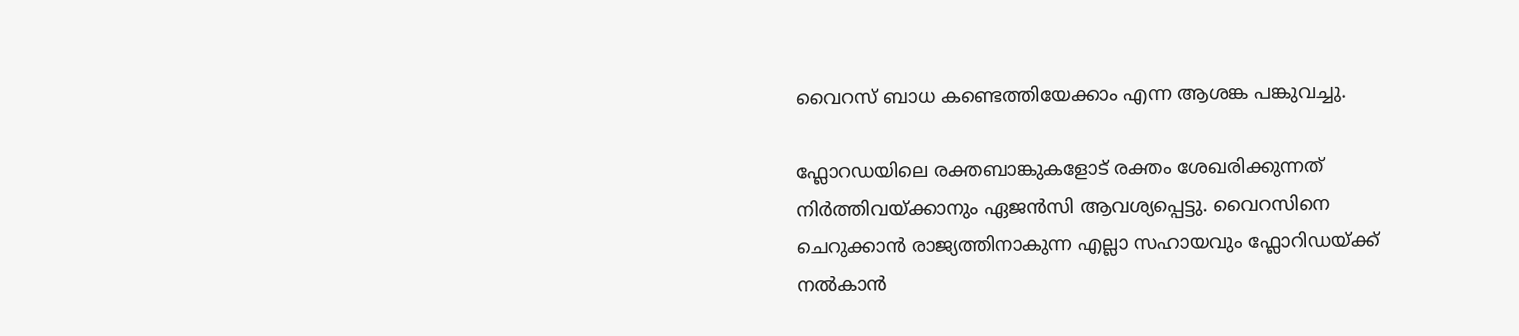വൈറസ് ബാധ കണ്ടെത്തിയേക്കാം എന്ന ആശങ്ക പങ്കുവച്ചു.

ഫ്ലോറഡയിലെ രക്തബാങ്കുകളോട് രക്തം ശേഖരിക്കുന്നത് നിർത്തിവയ്ക്കാനും ഏജൻസി ആവശ്യപ്പെട്ടു. വൈറസിനെ ചെറുക്കാൻ രാജ്യത്തിനാകുന്ന എല്ലാ സഹായവും ഫ്ലോറിഡയ്ക്ക് നൽകാൻ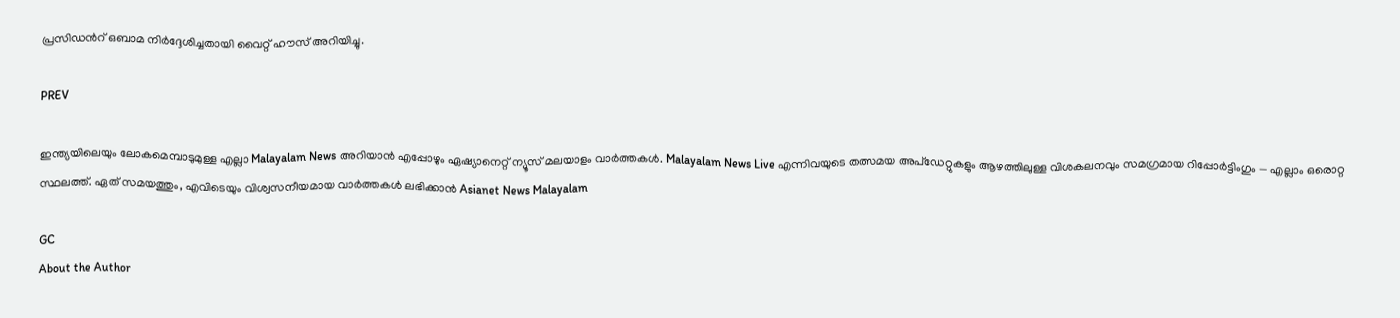പ്രസിഡന്‍റ് ഒബാമ നിർദ്ദേശിച്ചതായി വൈറ്റ് ഹൗസ് അറിയിച്ചു.

PREV

ഇന്ത്യയിലെയും ലോകമെമ്പാടുമുള്ള എല്ലാ Malayalam News അറിയാൻ എപ്പോഴും ഏഷ്യാനെറ്റ് ന്യൂസ് മലയാളം വാർത്തകൾ. Malayalam News Live എന്നിവയുടെ തത്സമയ അപ്‌ഡേറ്റുകളും ആഴത്തിലുള്ള വിശകലനവും സമഗ്രമായ റിപ്പോർട്ടിംഗും — എല്ലാം ഒരൊറ്റ സ്ഥലത്ത്. ഏത് സമയത്തും, എവിടെയും വിശ്വസനീയമായ വാർത്തകൾ ലഭിക്കാൻ Asianet News Malayalam

GC
About the Author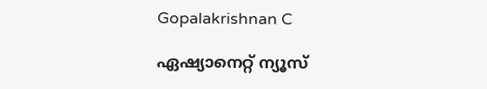Gopalakrishnan C

ഏഷ്യാനെറ്റ് ന്യൂസ്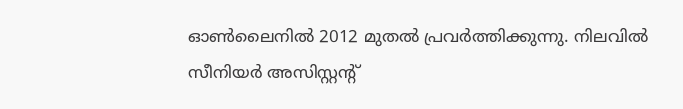ഓണ്‍ലൈനില്‍ 2012 മുതല്‍ പ്രവര്‍ത്തിക്കുന്നു. നിലവില്‍ സീനിയര്‍ അസിസ്റ്റന്‍റ്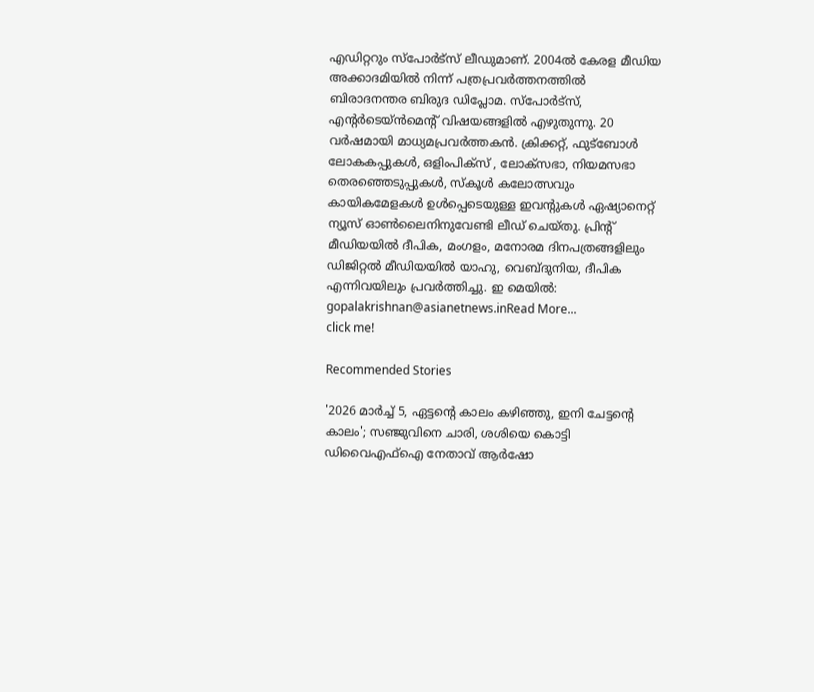എഡിറ്ററും സ്പോർട്സ് ലീഡുമാണ്. 2004ൽ കേരള മീഡിയ അക്കാദമിയില്‍ നിന്ന് പത്രപ്രവര്‍ത്തനത്തില്‍ ബിരാദനന്തര ബിരുദ ഡിപ്ലോമ. സ്പോര്‍ട്സ്, എന്‍റര്‍ടെയ്ൻമെന്‍റ് വിഷയങ്ങളില്‍ എഴുതുന്നു. 20 വര്‍ഷമായി മാധ്യമപ്രവര്‍ത്തകൻ. ക്രിക്കറ്റ്, ഫുട്ബോള്‍ ലോകകപ്പുകൾ, ഒളിംപിക്സ് , ലോക്സഭാ, നിയമസഭാ തെരഞ്ഞെടുപ്പുകള്‍, സ്കൂള്‍ കലോത്സവും കായികമേളകള്‍ ഉള്‍പ്പെടെയുള്ള ഇവന്‍റുകള്‍ ഏഷ്യാനെറ്റ് ന്യൂസ് ഓണ്‍ലൈനിനുവേണ്ടി ലീഡ് ചെയ്തു. പ്രിന്‍റ് മീഡിയയില്‍ ദീപിക, മംഗളം, മനോരമ ദിനപത്രങ്ങളിലും ഡിജിറ്റൽ മീഡിയയില്‍ യാഹു, വെബ്ദുനിയ, ദീപിക എന്നിവയിലും പ്രവര്‍ത്തിച്ചു. ഇ മെയില്‍: gopalakrishnan@asianetnews.inRead More...
click me!

Recommended Stories

'2026 മാർച്ച്‌ 5, ഏട്ടന്റെ കാലം കഴിഞ്ഞു, ഇനി ചേട്ടന്റെ കാലം'; സഞ്ജുവിനെ ചാരി, ശശിയെ കൊട്ടി ഡിവൈഎഫ്ഐ നേതാവ് ആർഷോ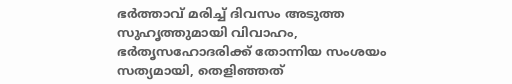ഭർത്താവ് മരിച്ച് ദിവസം അടുത്ത സുഹൃത്തുമായി വിവാഹം, ഭർതൃസഹോദരിക്ക് തോന്നിയ സംശയം സത്യമായി, തെളിഞ്ഞത്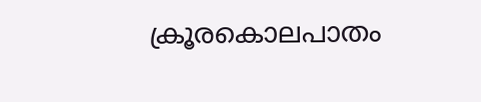ക്രൂരകൊലപാതം